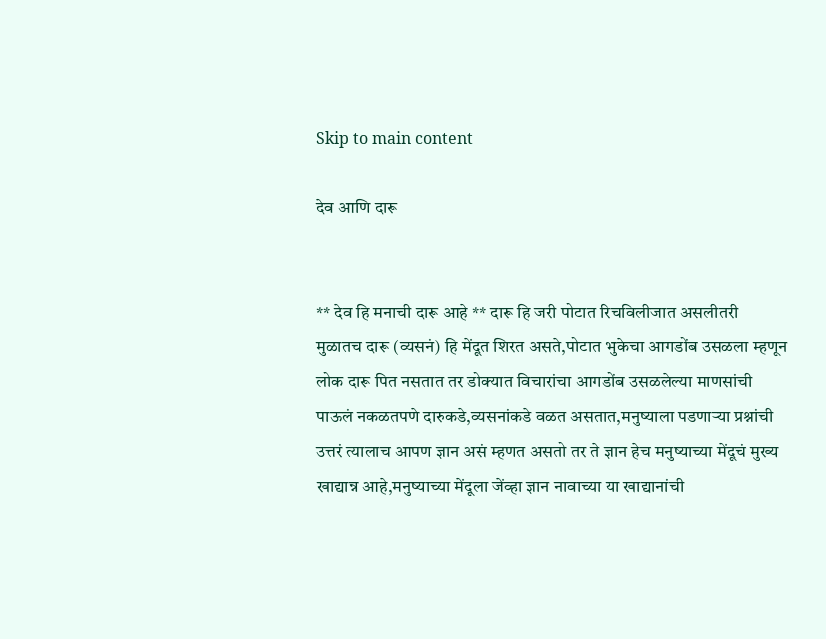Skip to main content

देव आणि दारू


** देव हि मनाची दारू आहे ** दारू हि जरी पोटात रिचविलीजात असलीतरी मुळातच दारू (व्यसनं) हि मेंदूत शिरत असते,पोटात भुकेचा आगडोंब उसळला म्हणून लोक दारू पित नसतात तर डोक्यात विचारांचा आगडोंब उसळलेल्या माणसांची पाऊलं नकळतपणे दारुकडे,व्यसनांकडे वळत असतात,मनुष्याला पडणाऱ्या प्रश्नांची उत्तरं त्यालाच आपण ज्ञान असं म्हणत असतो तर ते ज्ञान हेच मनुष्याच्या मेंदूचं मुख्य खाद्यान्न आहे,मनुष्याच्या मेंदूला जेंव्हा ज्ञान नावाच्या या खाद्यानांची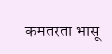कमतरता भासू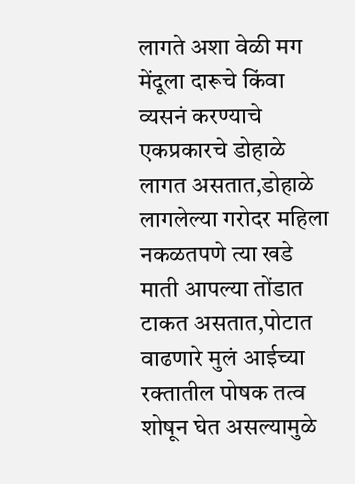लागते अशा वेळी मग मेंदूला दारूचे किंवा व्यसनं करण्याचे एकप्रकारचे डोहाळे लागत असतात,डोहाळे लागलेल्या गरोदर महिला नकळतपणे त्या खडे माती आपल्या तोंडात टाकत असतात,पोटात वाढणारे मुलं आईच्या रक्तातील पोषक तत्व शोषून घेत असल्यामुळे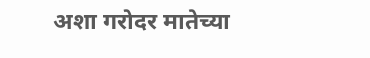अशा गरोदर मातेच्या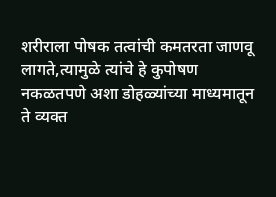शरीराला पोषक तत्वांची कमतरता जाणवू लागते,त्यामुळे त्यांचे हे कुपोषण नकळतपणे अशा डोहळ्यांच्या माध्यमातून ते व्यक्त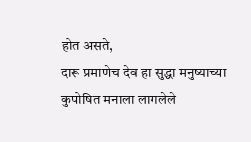होत असते,
दारू प्रमाणेच देव हा सुद्धा मनुष्याच्या कुपोषित मनाला लागलेले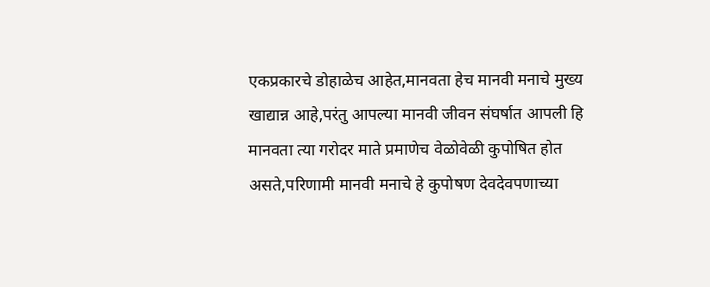एकप्रकारचे डोहाळेच आहेत,मानवता हेच मानवी मनाचे मुख्य खाद्यान्न आहे,परंतु आपल्या मानवी जीवन संघर्षात आपली हि मानवता त्या गरोदर माते प्रमाणेच वेळोवेळी कुपोषित होत असते,परिणामी मानवी मनाचे हे कुपोषण देवदेवपणाच्या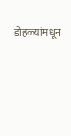डोहळ्यांमधून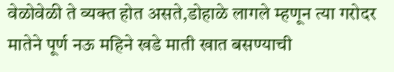वेळोवेळी ते व्यक्त होत असते,डोहाळे लागले म्हणून त्या गरोदर मातेने पूर्ण नऊ महिने खडे माती खात बसण्याची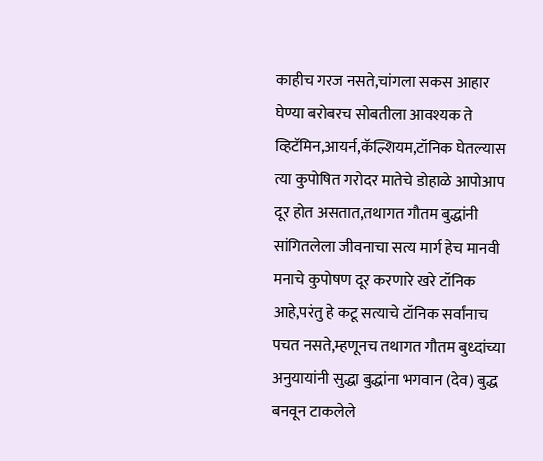काहीच गरज नसते,चांगला सकस आहार घेण्या बरोबरच सोबतीला आवश्यक ते व्हिटॅमिन,आयर्न,कॅल्शियम,टॉनिक घेतल्यास त्या कुपोषित गरोदर मातेचे डोहाळे आपोआप दूर होत असतात,तथागत गौतम बुद्धांनी सांगितलेला जीवनाचा सत्य मार्ग हेच मानवी मनाचे कुपोषण दूर करणारे खरे टॉनिक आहे,परंतु हे कटू सत्याचे टॉनिक सर्वांनाच पचत नसते,म्हणूनच तथागत गौतम बुध्दांच्या अनुयायांनी सुद्धा बुद्धांना भगवान (देव) बुद्ध बनवून टाकलेले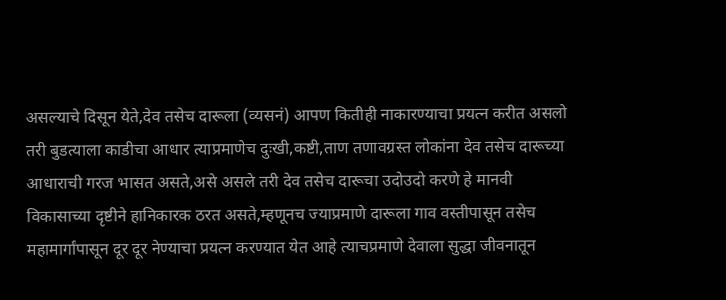असल्याचे दिसून येते,देव तसेच दारूला (व्यसनं) आपण कितीही नाकारण्याचा प्रयत्न करीत असलो तरी बुडत्याला काडीचा आधार त्याप्रमाणेच दुःखी,कष्टी,ताण तणावग्रस्त लोकांना देव तसेच दारूच्या आधाराची गरज भासत असते,असे असले तरी देव तसेच दारूचा उदोउदो करणे हे मानवी विकासाच्या दृष्टीने हानिकारक ठरत असते,म्हणूनच ज्याप्रमाणे दारूला गाव वस्तीपासून तसेच महामार्गांपासून दूर दूर नेण्याचा प्रयत्न करण्यात येत आहे त्याचप्रमाणे देवाला सुद्धा जीवनातून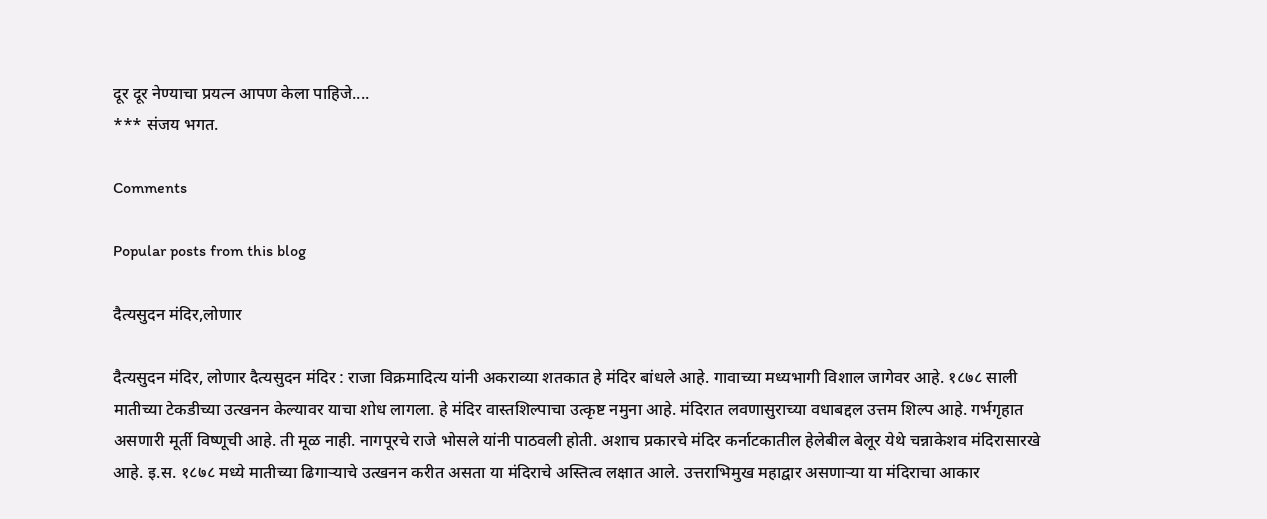दूर दूर नेण्याचा प्रयत्न आपण केला पाहिजे....
*** संजय भगत.

Comments

Popular posts from this blog

दैत्यसुदन मंदिर,लोणार

दैत्यसुदन मंदिर, लोणार दैत्यसुदन मंदिर : राजा विक्रमादित्य यांनी अकराव्या शतकात हे मंदिर बांधले आहे. गावाच्या मध्यभागी विशाल जागेवर आहे. १८७८ साली मातीच्या टेकडीच्या उत्खनन केल्यावर याचा शोध लागला. हे मंदिर वास्तशिल्पाचा उत्कृष्ट नमुना आहे. मंदिरात लवणासुराच्या वधाबद्दल उत्तम शिल्प आहे. गर्भगृहात असणारी मूर्ती विष्णूची आहे. ती मूळ नाही. नागपूरचे राजे भोसले यांनी पाठवली होती. अशाच प्रकारचे मंदिर कर्नाटकातील हेलेबील बेलूर येथे चन्नाकेशव मंदिरासारखे आहे. इ.स. १८७८ मध्ये मातीच्या ढिगाऱ्याचे उत्खनन करीत असता या मंदिराचे अस्तित्व लक्षात आले. उत्तराभिमुख महाद्वार असणाऱ्या या मंदिराचा आकार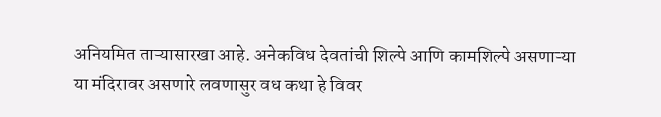अनियमित ताऱ्यासारखा आहे. अनेकविध देवतांची शिल्पे आणि कामशिल्पे असणाऱ्या या मंदिरावर असणारे लवणासुर वध कथा हे विवर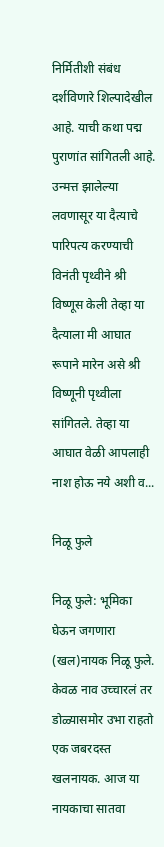निर्मितीशी संबंध दर्शविणारे शिल्पादेखील आहे. याची कथा पद्म पुराणांत सांगितली आहे. उन्मत्त झालेल्या लवणासूर या दैत्याचे पारिपत्य करण्याची विनंती पृथ्वीने श्री विष्णूस केली तेव्हा या दैत्याला मी आघात रूपाने मारेन असे श्री विष्णूनी पृथ्वीला सांगितले. तेव्हा या आघात वेळी आपलाही नाश होऊ नये अशी व...

निळू फुले

निळू फुले: भूमिका घेऊन जगणारा (खल)नायक निळू फुले. केवळ नाव उच्चारलं तर डोळ्यासमोर उभा राहतो एक जबरदस्त खलनायक. आज या नायकाचा सातवा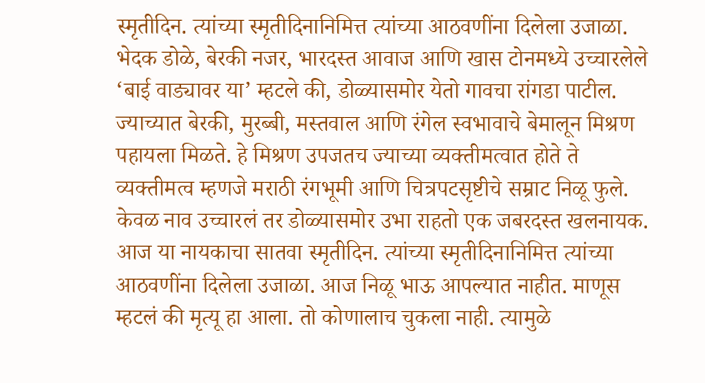स्मृतीदिन. त्यांच्या स्मृतीदिनानिमित्त त्यांच्या आठवणींना दिलेला उजाळा. भेदक डोळे, बेरकी नजर, भारदस्त आवाज आणि खास टोनमध्ये उच्चारलेले ‘बाई वाड्यावर या’ म्हटले की, डोळ्यासमोर येतो गावचा रांगडा पाटील. ज्याच्यात बेरकी, मुरब्बी, मस्तवाल आणि रंगेल स्वभावाचे बेमालून मिश्रण पहायला मिळते. हे मिश्रण उपजतच ज्याच्या व्यक्तीमत्वात होते ते व्यक्तीमत्व म्हणजे मराठी रंगभूमी आणि चित्रपटसृष्टीचे सम्राट निळू फुले. केवळ नाव उच्चारलं तर डोळ्यासमोर उभा राहतो एक जबरदस्त खलनायक. आज या नायकाचा सातवा स्मृतीदिन. त्यांच्या स्मृतीदिनानिमित्त त्यांच्या आठवणींना दिलेला उजाळा. आज निळू भाऊ आपल्यात नाहीत. माणूस म्हटलं की मृत्यू हा आला. तो कोणालाच चुकला नाही. त्यामुळे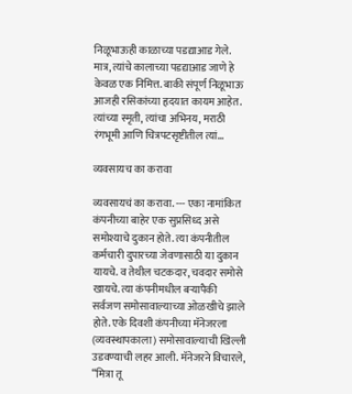निळूभाऊही काळाच्या पडद्याआड गेले. मात्र, त्यांचे कालाच्या पडद्याआड जाणे हे केवळ एक निमित्त. बाकी संपूर्ण निळूभाऊ आजही रसिकांच्या हृदयात कायम आहेत. त्यांच्या स्मृती, त्यांचा अभिनय, मराठी रंगभूमी आणि चित्रपटसृष्टीतील त्यां...

व्यवसायच का करावा

व्यवसायचं का करावा. --- एका नामांकित कंपनीच्या बाहेर एक सुप्रसिध्द असे समोश्याचे दुकान होते. त्या कंपनीतील कर्मचारी दुपारच्या जेवणासाठी या दुकान यायचे. व तेथील चटकदार, चवदार समोसे खायचे. त्या कंपनीमधील बऱ्यापैकी सर्वजण समोसावाल्याच्या ओळखीचे झाले होते. एके दिवशी कंपनीच्या मॅनेजरला (व्यवस्थापकाला) समोसावाल्याची खिल्ली उडवण्याची लहर आली. मॅनेजरने विचारले, “मित्रा तू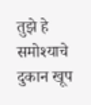तुझे हे समोश्याचे दुकान खूप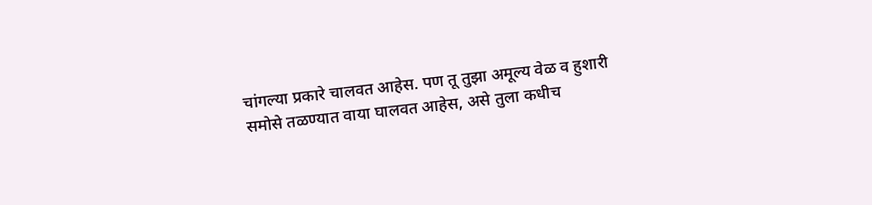चांगल्या प्रकारे चालवत आहेस. पण तू तुझा अमूल्य वेळ व हुशारी समोसे तळण्यात वाया घालवत आहेस, असे तुला कधीच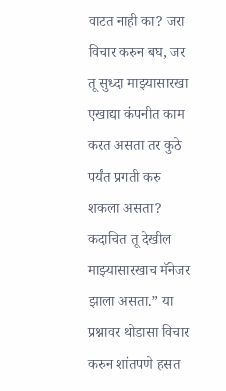वाटत नाही का? जरा विचार करुन बघ, जर तू सुध्दा माझ्यासारखा एखाद्या कंपनीत काम करत असता तर कुठे पर्यंत प्रगती करु शकला असता? कदाचित तू देखील माझ्यासारखाच मॅनेजर झाला असता.” या प्रश्नावर थोडासा विचार करुन शांतपणे हसत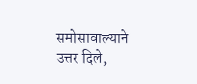समोसावाल्याने उत्तर दिले,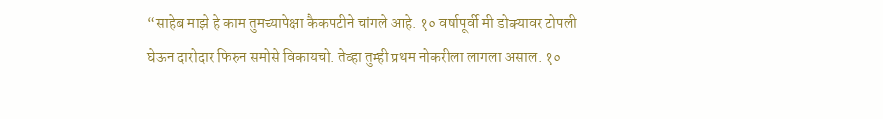“साहेब माझे हे काम तुमच्यापेक्षा कैकपटीने चांगले आहे. १० वर्षापूर्वी मी डोक्यावर टोपली घेऊन दारोदार फिरुन समोसे विकायचो. तेव्हा तुम्ही प्रथम नोकरीला लागला असाल. १०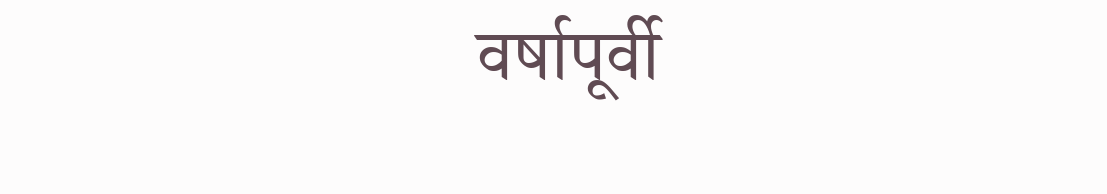वर्षापूर्वी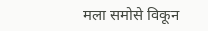मला समोसे विकून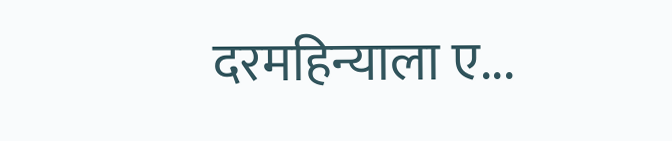दरमहिन्याला ए...